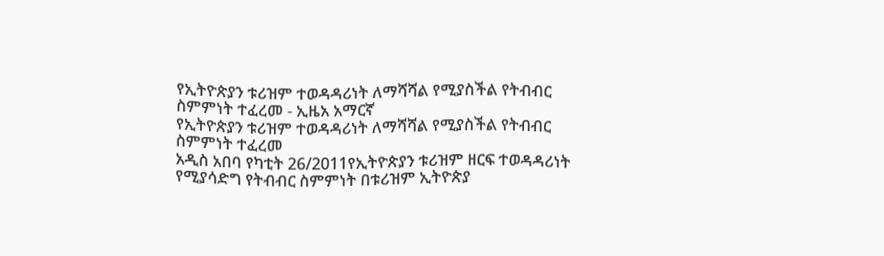የኢትዮጵያን ቱሪዝም ተወዳዳሪነት ለማሻሻል የሚያስችል የትብብር ስምምነት ተፈረመ - ኢዜአ አማርኛ
የኢትዮጵያን ቱሪዝም ተወዳዳሪነት ለማሻሻል የሚያስችል የትብብር ስምምነት ተፈረመ
አዲስ አበባ የካቲት 26/2011የኢትዮጵያን ቱሪዝም ዘርፍ ተወዳዳሪነት የሚያሳድግ የትብብር ስምምነት በቱሪዝም ኢትዮጵያ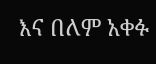እና በለም አቀፉ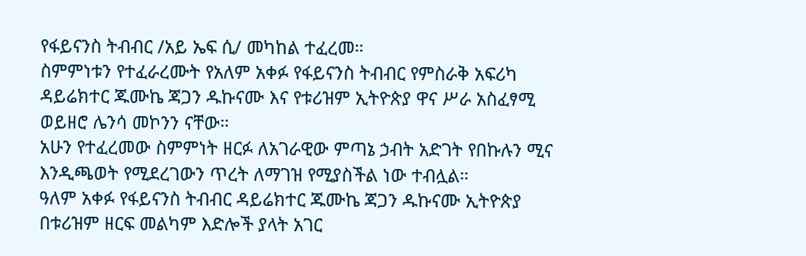የፋይናንስ ትብብር /አይ ኤፍ ሲ/ መካከል ተፈረመ።
ስምምነቱን የተፈራረሙት የአለም አቀፉ የፋይናንስ ትብብር የምስራቅ አፍሪካ ዳይሬክተር ጁሙኬ ጃጋን ዱኩናሙ እና የቱሪዝም ኢትዮጵያ ዋና ሥራ አስፈፃሚ ወይዘሮ ሌንሳ መኮንን ናቸው።
አሁን የተፈረመው ስምምነት ዘርፉ ለአገራዊው ምጣኔ ኃብት አድገት የበኩሉን ሚና እንዲጫወት የሚደረገውን ጥረት ለማገዝ የሚያስችል ነው ተብሏል።
ዓለም አቀፉ የፋይናንስ ትብብር ዳይሬክተር ጁሙኬ ጃጋን ዱኩናሙ ኢትዮጵያ በቱሪዝም ዘርፍ መልካም እድሎች ያላት አገር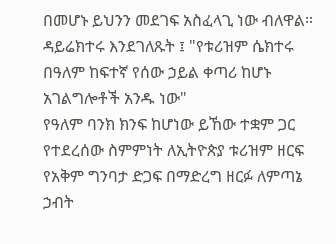በመሆኑ ይህንን መደገፍ አስፈላጊ ነው ብለዋል።
ዳይሬክተሩ እንደገለጹት ፤ "የቱሪዝም ሴክተሩ በዓለም ከፍተኛ የሰው ኃይል ቀጣሪ ከሆኑ አገልግሎቶች አንዱ ነው"
የዓለም ባንክ ክንፍ ከሆነው ይኸው ተቋም ጋር የተደረሰው ስምምነት ለኢትዮጵያ ቱሪዝም ዘርፍ የአቅም ግንባታ ድጋፍ በማድረግ ዘርፉ ለምጣኔ ኃብት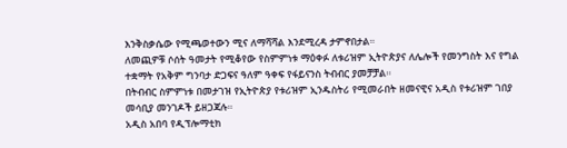እንቅስቃሴው የሚጫወተውን ሚና ለማሻሻል እንደሚረዳ ታምኖበታል።
ለመጪዎቹ ሶሰት ዓመታት የሚቆየው የስምምነቱ ማዕቀፉ ለቱሪዝም ኢትዮጵያና ለሌሎች የመንግስት እና የግል ተቋማት የአቅም ግንባታ ድጋፍና ዓለም ዓቀፍ የፋይናንስ ትብብር ያመቻቻል።
በትብብር ስምምነቱ በመታገዝ የኢትዮጵያ የቱሪዝም ኢንዱስትሪ የሚመራበት ዘመናዊና አዲስ የቱሪዝም ገበያ መሳቢያ መንገዶች ይዘጋጃሉ።
አዲስ አበባ የዲፕሎማቲክ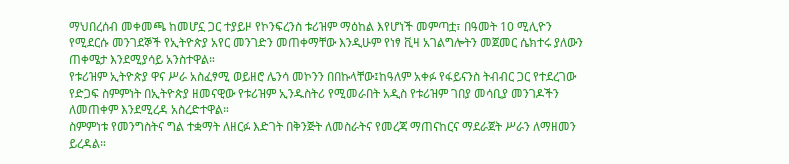ማህበረሰብ መቀመጫ ከመሆኗ ጋር ተያይዞ የኮንፍረንስ ቱሪዝም ማዕከል እየሆነች መምጣቷ፣ በዓመት 10 ሚሊዮን የሚደርሱ መንገደኞች የኢትዮጵያ አየር መንገድን መጠቀማቸው እንዲሁም የነፃ ቪዛ አገልግሎትን መጀመር ሴክተሩ ያለውን ጠቀሜታ እንደሚያሳይ አንስተዋል።
የቱሪዝም ኢትዮጵያ ዋና ሥራ አስፈፃሚ ወይዘሮ ሌንሳ መኮንን በበኩላቸው፤ከዓለም አቀፉ የፋይናንስ ትብብር ጋር የተደረገው የድጋፍ ስምምነት በኢትዮጵያ ዘመናዊው የቱሪዝም ኢንዱስትሪ የሚመራበት አዲስ የቱሪዝም ገበያ መሳቢያ መንገዶችን ለመጠቀም እንደሚረዳ አስረድተዋል።
ስምምነቱ የመንግስትና ግል ተቋማት ለዘርፉ እድገት በቅንጅት ለመስራትና የመረጃ ማጠናከርና ማደራጀት ሥራን ለማዘመን ይረዳል።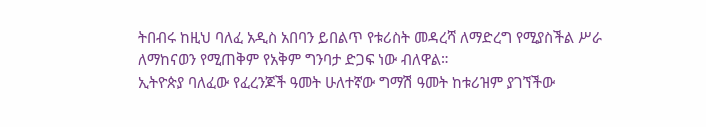ትበብሩ ከዚህ ባለፈ አዲስ አበባን ይበልጥ የቱሪስት መዳረሻ ለማድረግ የሚያስችል ሥራ ለማከናወን የሚጠቅም የአቅም ግንባታ ድጋፍ ነው ብለዋል።
ኢትዮጵያ ባለፈው የፈረንጆች ዓመት ሁለተኛው ግማሽ ዓመት ከቱሪዝም ያገኘችው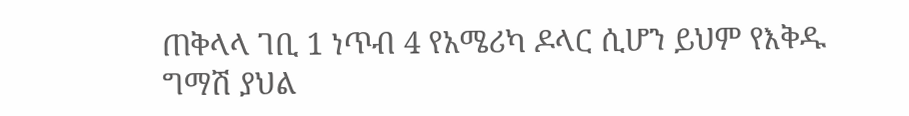ጠቅላላ ገቢ 1 ነጥብ 4 የአሜሪካ ዶላር ሲሆን ይህም የእቅዱ ግማሽ ያህል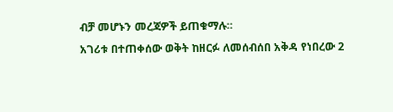ብቻ መሆኑን መረጃዎች ይጠቁማሉ።
አገሪቱ በተጠቀሰው ወቅት ከዘርፉ ለመሰብሰበ አቅዳ የነበረው 2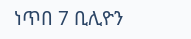ነጥበ 7 ቢሊዮን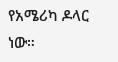የአሜሪካ ዶላር ነው።